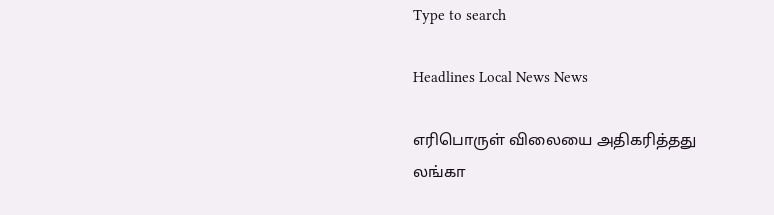Type to search

Headlines Local News News

எரிபொருள் விலையை அதிகரித்தது லங்கா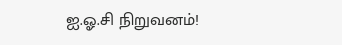ஐ.ஓ.சி நிறுவனம்!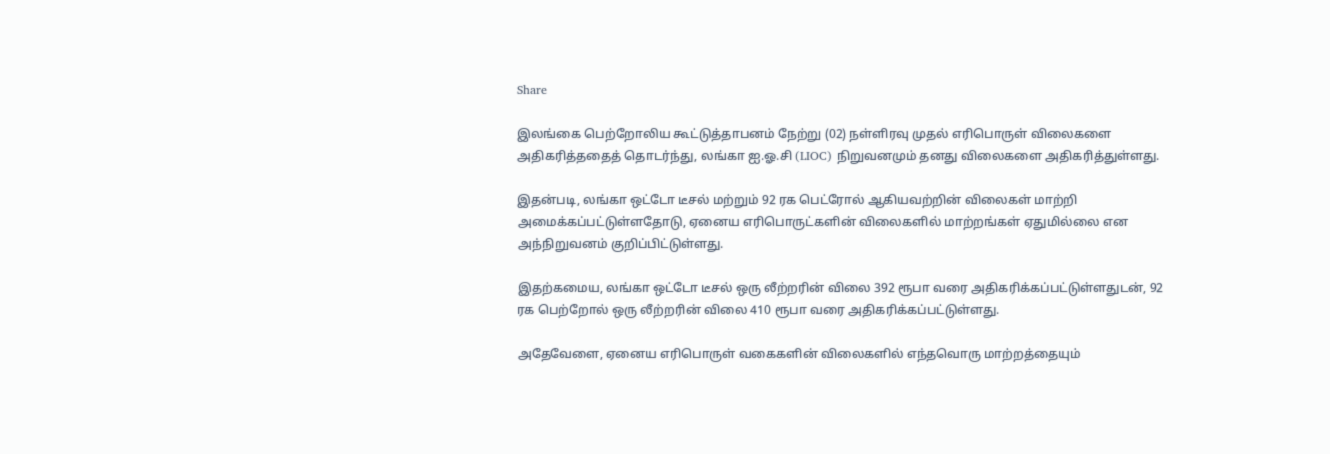Share

இலங்கை பெற்றோலிய கூட்டுத்தாபனம் நேற்று (02) நள்ளிரவு முதல் எரிபொருள் விலைகளை அதிகரித்ததைத் தொடர்ந்து, லங்கா ஐ.ஓ.சி (LIOC) நிறுவனமும் தனது விலைகளை அதிகரித்துள்ளது.

இதன்படி, லங்கா ஒட்டோ டீசல் மற்றும் 92 ரக பெட்ரோல் ஆகியவற்றின் விலைகள் மாற்றி அமைக்கப்பட்டுள்ளதோடு, ஏனைய எரிபொருட்களின் விலைகளில் மாற்றங்கள் ஏதுமில்லை என அந்நிறுவனம் குறிப்பிட்டுள்ளது.

இதற்கமைய, லங்கா ஒட்டோ டீசல் ஒரு லீற்றரின் விலை 392 ரூபா வரை அதிகரிக்கப்பட்டுள்ளதுடன், 92 ரக பெற்றோல் ஒரு லீற்றரின் விலை 410 ரூபா வரை அதிகரிக்கப்பட்டுள்ளது.

அதேவேளை, ஏனைய எரிபொருள் வகைகளின் விலைகளில் எந்தவொரு மாற்றத்தையும்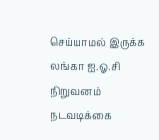செய்யாமல் இருக்க லங்கா ஐ.ஓ.சி நிறுவனம் நடவடிக்கை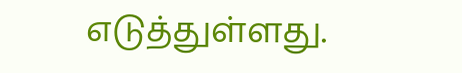எடுத்துள்ளது.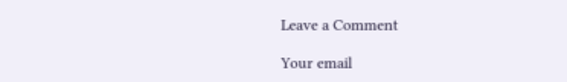Leave a Comment

Your email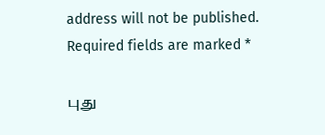address will not be published. Required fields are marked *

புது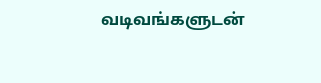வடிவங்களுடன்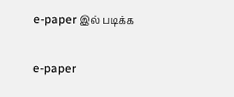e-paper இல் படிக்க

e-paper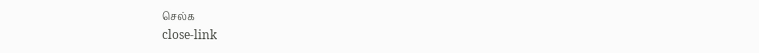செல்க
close-link